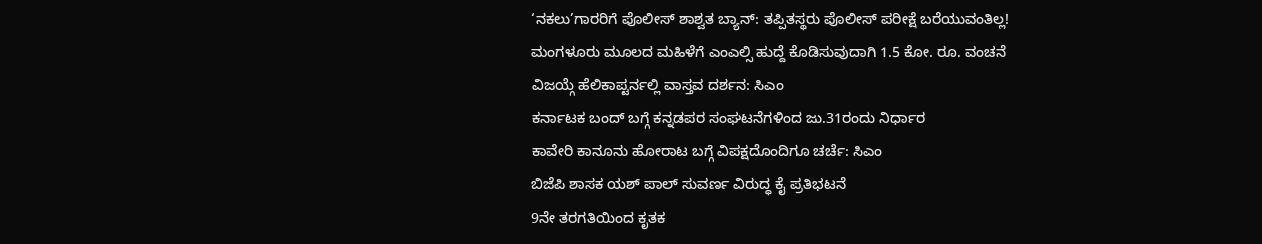‘ನಕಲು’ಗಾರರಿಗೆ ಪೊಲೀಸ್ ಶಾಶ್ವತ ಬ್ಯಾನ್: ತಪ್ಪಿತಸ್ಥರು ಪೊಲೀಸ್ ಪರೀಕ್ಷೆ ಬರೆಯುವಂತಿಲ್ಲ!
ಮಂಗಳೂರು ಮೂಲದ ಮಹಿಳೆಗೆ ಎಂಎಲ್ಸಿ ಹುದ್ದೆ ಕೊಡಿಸುವುದಾಗಿ 1.5 ಕೋ. ರೂ. ವಂಚನೆ
ವಿಜಯ್ಗೆ ಹೆಲಿಕಾಪ್ಟರ್ನಲ್ಲಿ ವಾಸ್ತವ ದರ್ಶನ: ಸಿಎಂ
ಕರ್ನಾಟಕ ಬಂದ್ ಬಗ್ಗೆ ಕನ್ನಡಪರ ಸಂಘಟನೆಗಳಿಂದ ಜು.31ರಂದು ನಿರ್ಧಾರ
ಕಾವೇರಿ ಕಾನೂನು ಹೋರಾಟ ಬಗ್ಗೆ ವಿಪಕ್ಷದೊಂದಿಗೂ ಚರ್ಚೆ: ಸಿಎಂ
ಬಿಜೆಪಿ ಶಾಸಕ ಯಶ್ ಪಾಲ್ ಸುವರ್ಣ ವಿರುದ್ಧ ಕೈ ಪ್ರತಿಭಟನೆ
9ನೇ ತರಗತಿಯಿಂದ ಕೃತಕ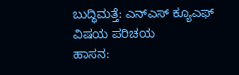ಬುದ್ಧಿಮತ್ತೆ: ಎನ್ಎಸ್ ಕ್ಯೂಎಫ್ ವಿಷಯ ಪರಿಚಯ
ಹಾಸನ: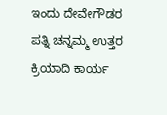ಇಂದು ದೇವೇಗೌಡರ ಪತ್ನಿ ಚನ್ನಮ್ಮ ಉತ್ತರ ಕ್ರಿಯಾದಿ ಕಾರ್ಯ